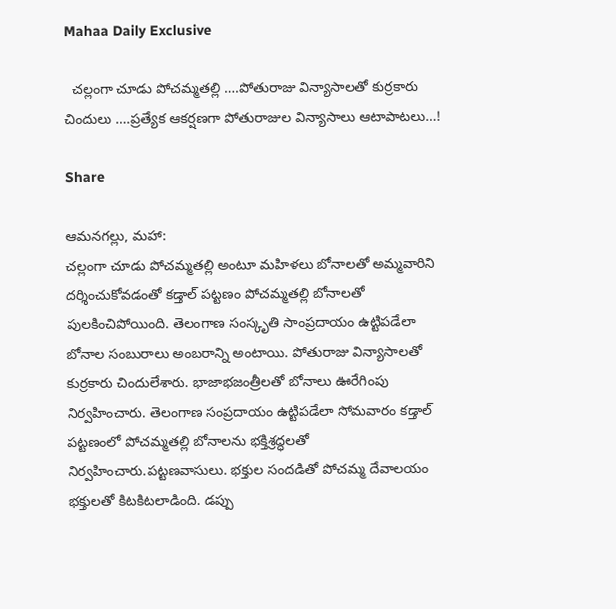Mahaa Daily Exclusive

  చల్లంగా చూడు పోచమ్మతల్లి ….పోతురాజు విన్యాసాలతో కుర్రకారు చిందులు ….ప్రత్యేక ఆకర్షణగా పోతురాజుల విన్యాసాలు ఆటాపాటలు…!

Share

ఆమనగల్లు, మహా:
చల్లంగా చూడు పోచమ్మతల్లి అంటూ మహిళలు బోనాలతో అమ్మవారిని దర్శించుకోవడంతో కడ్తాల్ పట్టణం పోచమ్మతల్లి బోనాలతో పులకించిపోయింది. తెలంగాణ సంస్కృతి సాంప్రదాయం ఉట్టిపడేలా బోనాల సంబురాలు అంబరాన్ని అంటాయి. పోతురాజు విన్యాసాలతో కుర్రకారు చిందులేశారు. భాజాభజంత్రీలతో బోనాలు ఊరేగింపు నిర్వహించారు. తెలంగాణ సంప్రదాయం ఉట్టిపడేలా సోమవారం కడ్తాల్ పట్టణంలో పోచమ్మతల్లి బోనాలను భక్తిశ్రద్ధలతో నిర్వహించారు.పట్టణవాసులు. భక్తుల సందడితో పోచమ్మ దేవాలయం భక్తులతో కిటకిటలాడింది. డప్పు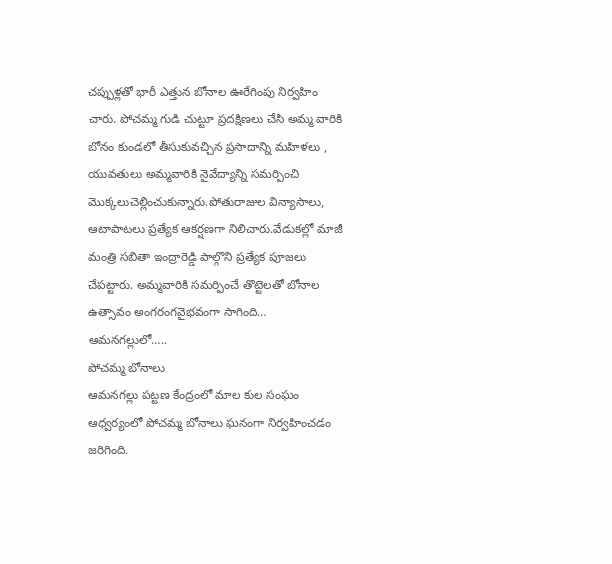చప్పుళ్లతో భారీ ఎత్తున బోనాల ఊరేగింపు నిర్వహిం చారు. పోచమ్మ గుడి చుట్టూ ప్రదక్షిణలు చేసి అమ్మ వారికి బోనం కుండలో తీసుకువచ్చిన ప్రసాదాన్ని మహిళలు , యువతులు అమ్మవారికి నైవేద్యాన్ని సమర్పించి మొక్కలుచెల్లించుకున్నారు.పోతురాజుల విన్యాసాలు, ఆటాపాటలు ప్రత్యేక ఆకర్షణగా నిలిచారు.వేడుకల్లో మాజీ మంత్రి సబితా ఇంద్రారెడ్డి పాల్గొని ప్రత్యేక పూజలు చేపట్టారు. అమ్మవారికి సమర్పించే తొట్టెలతో బోనాల ఉత్సావం అంగరంగవైభవంగా సాగింది…
ఆమనగల్లులో…..
పోచమ్మ బోనాలు
ఆమనగల్లు పట్టణ కేంద్రంలో మాల కుల సంఘం ఆధ్వర్యంలో పోచమ్మ బోనాలు ఘనంగా నిర్వహించడం జరిగింది.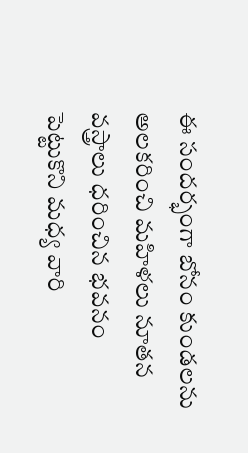ఈ సందర్భంగా బోనం కుండలను అలకరించి మహిళలు నూతన వస్త్రాలు ధరించిన భవనం పెట్టుకొని మధ్య వారి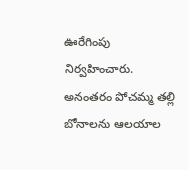ఊరేగింపు నిర్వహించారు. అనంతరం పోచమ్మ తల్లి బోనాలను ఆలయాల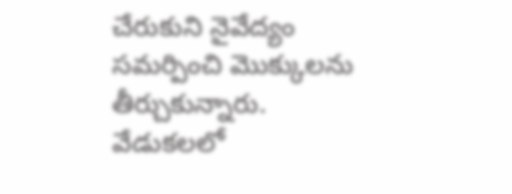చేరుకుని నైవేద్యం సమర్పించి మొక్కులను తీర్చుకున్నారు. వేడుకలలో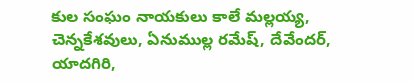కుల సంఘం నాయకులు కాలే మల్లయ్య, చెన్నకేశవులు, ఏనుముల్ల రమేష్, దేవేందర్, యాదగిరి,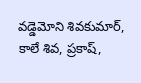వడ్డెమోని శివకుమార్, కాలే శివ, ప్రకాష్,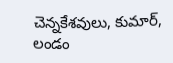చెన్నకేశవులు, కుమార్, లండం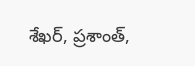శేఖర్, ప్రశాంత్,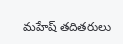మహేష్ తదితరులు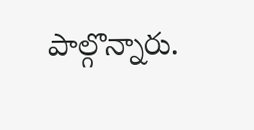పాల్గొన్నారు.